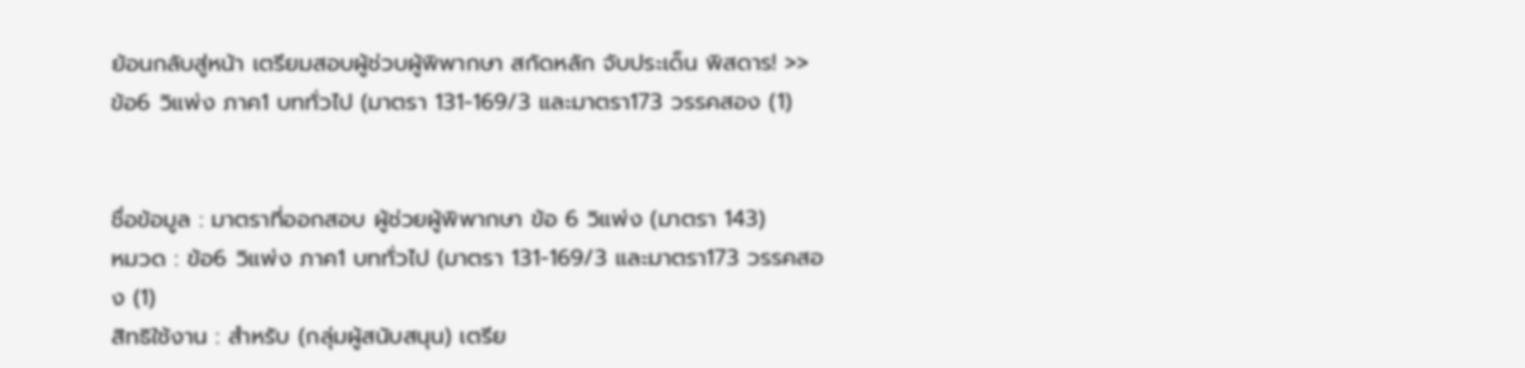ย้อนกลับสู่หน้า เตรียมสอบผู้ช่วบผู้พิพากษา สกัดหลัก จับประเด็น พิสดาร! >> ข้อ6 วิแพ่ง ภาค1 บททั่วไป (มาตรา 131-169/3 และมาตรา173 วรรคสอง (1)


ชื่อข้อมูล : มาตราที่ออกสอบ ผู้ช่วยผู้พิพากษา ข้อ 6 วิแพ่ง (มาตรา 143)
หมวด : ข้อ6 วิแพ่ง ภาค1 บททั่วไป (มาตรา 131-169/3 และมาตรา173 วรรคสอง (1)
สิทธิใช้งาน : สำหรับ (กลุ่มผู้สนับสนุน) เตรีย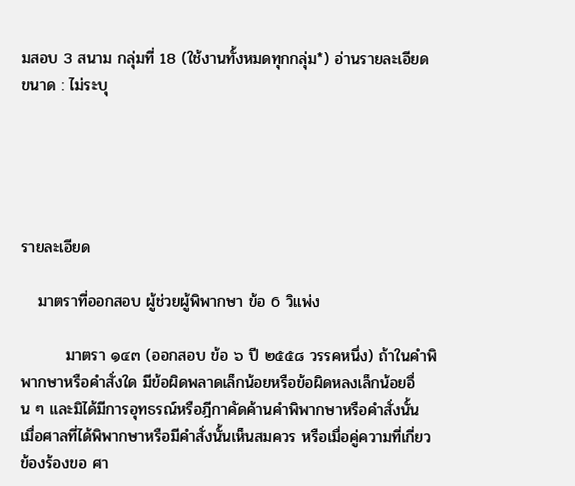มสอบ 3 สนาม กลุ่มที่ 18 (ใช้งานทั้งหมดทุกกลุ่ม*) อ่านรายละเอียด
ขนาด : ไม่ระบุ





รายละเอียด

   มาตราที่ออกสอบ ผู้ช่วยผู้พิพากษา ข้อ 6 วิแพ่ง

        มาตรา ๑๔๓ (ออกสอบ ข้อ ๖ ปี ๒๕๕๘ วรรคหนึ่ง) ถ้าในคำพิพากษาหรือคำสั่งใด มีข้อผิดพลาดเล็กน้อยหรือข้อผิดหลงเล็กน้อยอื่น ๆ และมิได้มีการอุทธรณ์หรือฎีกาคัดค้านคำพิพากษาหรือคำสั่งนั้น เมื่อศาลที่ได้พิพากษาหรือมีคำสั่งนั้นเห็นสมควร หรือเมื่อคู่ความที่เกี่ยวข้องร้องขอ ศา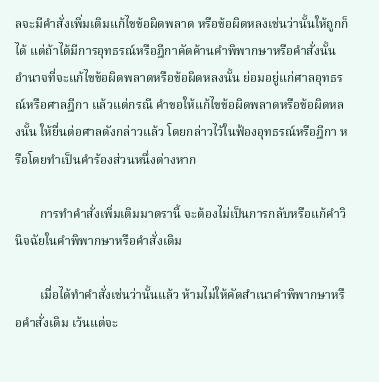ลจะมีคำสั่งเพิ่มเติมแก้ไขข้อผิดพลาด หรือข้อผิดหลงเช่นว่านั้นให้ถูกก็ได้ แต่ถ้าได้มีการอุทธรณ์หรือฎีกาคัดค้านคำพิพากษาหรือคำสั่งนั้น อำนาจที่จะแก้ไขข้อผิดพลาดหรือข้อผิดหลงนั้น ย่อมอยู่แก่ศาลอุทธรณ์หรือศาลฎีกา แล้วแต่กรณี คำขอให้แก้ไขข้อผิดพลาดหรือข้อผิดหลงนั้น ให้ยื่นต่อศาลดังกล่าวแล้ว โดยกล่าวไว้ในฟ้องอุทธรณ์หรือฎีกา หรือโดยทำเป็นคำร้องส่วนหนึ่งต่างหาก

        การทำคำสั่งเพิ่มเติมมาตรานี้ จะต้องไม่เป็นการกลับหรือแก้คำวินิจฉัยในคำพิพากษาหรือคำสั่งเดิม

        เมื่อได้ทำคำสั่งเช่นว่านั้นแล้ว ห้ามไม่ให้คัดสำเนาคำพิพากษาหรือคำสั่งเดิม เว้นแต่จะ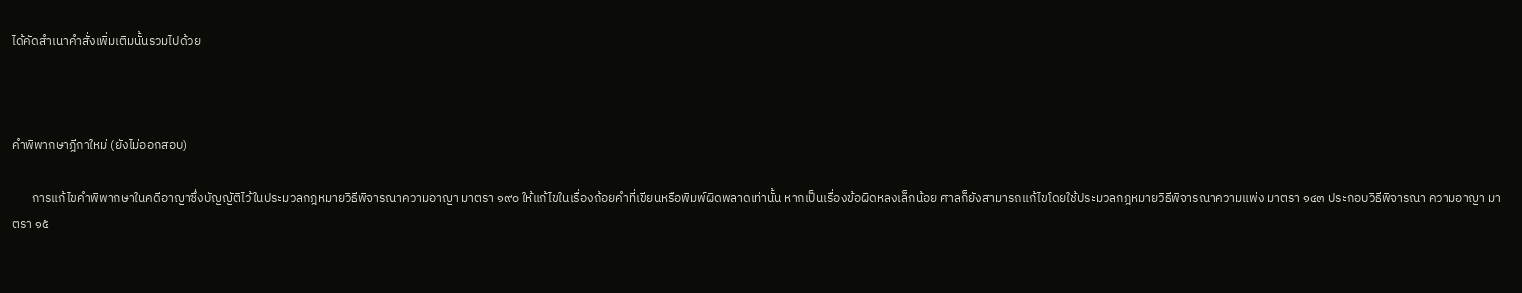ได้คัดสำเนาคำสั่งเพิ่มเติมนั้นรวมไปด้วย



คำพิพากษาฎีกาใหม่ (ยังไม่ออกสอบ)

       การแก้ไขคำพิพากษาในคดีอาญาซึ่งบัญญัติไว้ในประมวลกฎหมายวิธีพิจารณาความอาญา มาตรา ๑๙๐ ให้แก้ไขในเรื่องถ้อยคำที่เขียนหรือพิมพ์ผิดพลาดเท่านั้น หากเป็นเรื่องข้อผิดหลงเล็กน้อย ศาลก็ยังสามารถแก้ไขโดยใช้ประมวลกฎหมายวิธีพิจารณาความแพ่ง มาตรา ๑๔๓ ประกอบวิธีพิจารณา ความอาญา มาตรา ๑๕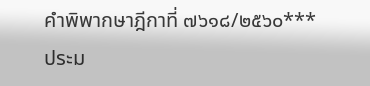คำพิพากษาฎีกาที่ ๗๖๑๘/๒๕๖๐*** ประม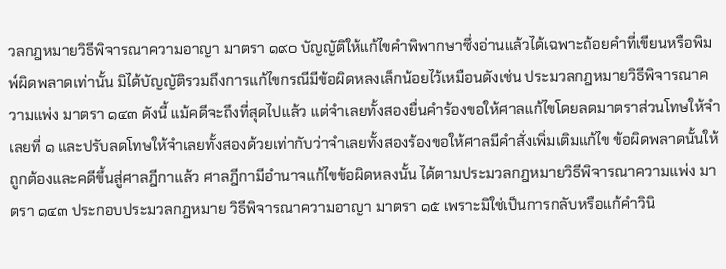วลกฎหมายวิธีพิจารณาความอาญา มาตรา ๑๙๐ บัญญัติให้แก้ไขคำพิพากษาซึ่งอ่านแล้วได้เฉพาะถ้อยคำที่เขียนหรือพิมพ์ผิดพลาดเท่านั้น มิได้บัญญัติรวมถึงการแก้ไขกรณีมีข้อผิดหลงเล็กน้อยไว้เหมือนดังเช่น ประมวลกฎหมายวิธีพิจารณาความแพ่ง มาตรา ๑๔๓ ดังนี้ แม้คดีจะถึงที่สุดไปแล้ว แต่จำเลยทั้งสองยื่นคำร้องขอให้ศาลแก้ไขโดยลดมาตราส่วนโทษให้จำเลยที่ ๑ และปรับลดโทษให้จำเลยทั้งสองด้วยเท่ากับว่าจำเลยทั้งสองร้องขอให้ศาลมีคำสั่งเพิ่มเติมแก้ไข ข้อผิดพลาดนั้นให้ถูกต้องและคดีขึ้นสู่ศาลฎีกาแล้ว ศาลฎีกามีอำนาจแก้ไขข้อผิดหลงนั้น ได้ตามประมวลกฎหมายวิธีพิจารณาความแพ่ง มาตรา ๑๔๓ ประกอบประมวลกฎหมาย วิธีพิจารณาความอาญา มาตรา ๑๕ เพราะมิใช่เป็นการกลับหรือแก้คำวินิ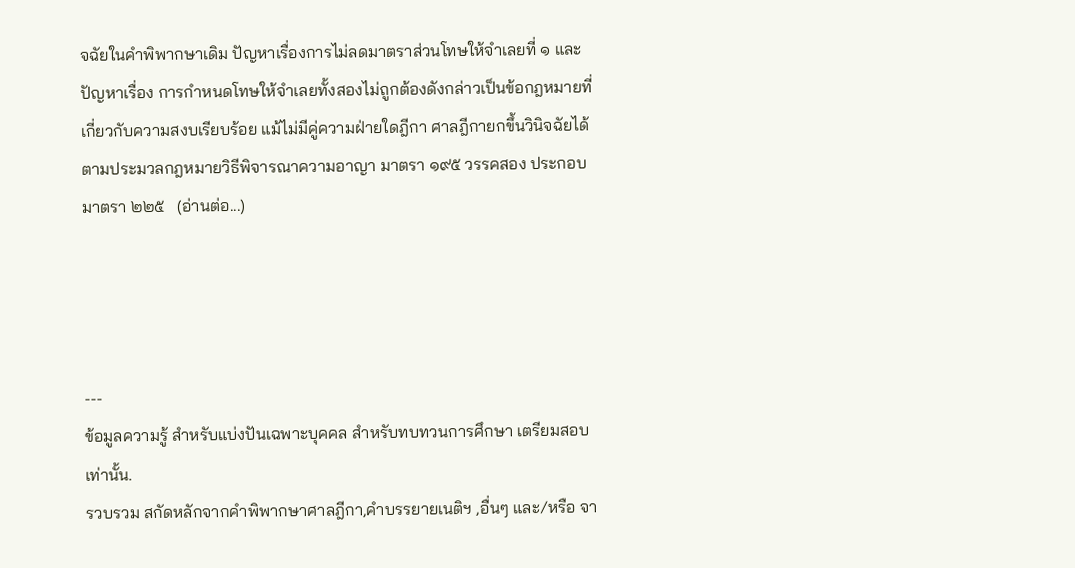จฉัยในคำพิพากษาเดิม ปัญหาเรื่องการไม่ลดมาตราส่วนโทษให้จำเลยที่ ๑ และปัญหาเรื่อง การกำหนดโทษให้จำเลยทั้งสองไม่ถูกต้องดังกล่าวเป็นข้อกฎหมายที่เกี่ยวกับความสงบเรียบร้อย แม้ไม่มีคู่ความฝ่ายใดฎีกา ศาลฎีกายกขึ้นวินิจฉัยได้ตามประมวลกฎหมายวิธีพิจารณาความอาญา มาตรา ๑๙๕ วรรคสอง ประกอบมาตรา ๒๒๕   (อ่านต่อ...)




---
ข้อมูลความรู้ สำหรับแบ่งปันเฉพาะบุคคล สำหรับทบทวนการศึกษา เตรียมสอบ เท่านั้น.
รวบรวม สกัดหลักจากคำพิพากษาศาลฎีกา,คำบรรยายเนติฯ ,อื่นๆ และ/หรือ จา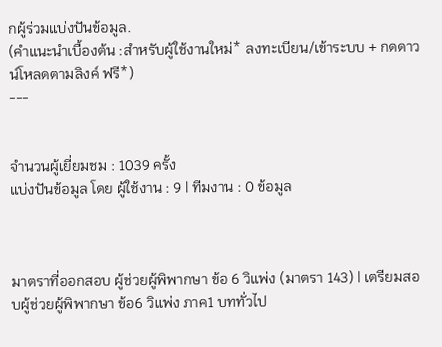กผู้ร่วมแบ่งปันข้อมูล.
(คำแนะนำเบื้องต้น :สำหรับผู้ใช้งานใหม่* ลงทะเบียน/เข้าระบบ + กดดาวน์โหลดตามลิงค์ ฟรี*)
---


จำนวนผู้เยี่ยมชม : 1039 ครั้ง
แบ่งปันข้อมูล โดย ผู้ใช้งาน : 9 | ทีมงาน : 0 ข้อมูล



มาตราที่ออกสอบ ผู้ช่วยผู้พิพากษา ข้อ 6 วิแพ่ง (มาตรา 143) | เตรียมสอบผู้ช่วยผู้พิพากษา ข้อ6 วิแพ่ง ภาค1 บททั่วไป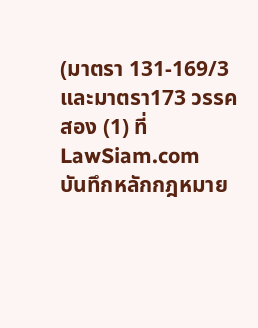(มาตรา 131-169/3 และมาตรา173 วรรคสอง (1) ที่ LawSiam.com
บันทึกหลักกฎหมาย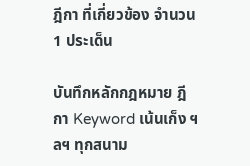ฎีกา ที่เกี่ยวข้อง จำนวน 1 ประเด็น

บันทึกหลักกฎหมาย ฎีกา Keyword เน้นเก็ง ฯลฯ ทุกสนาม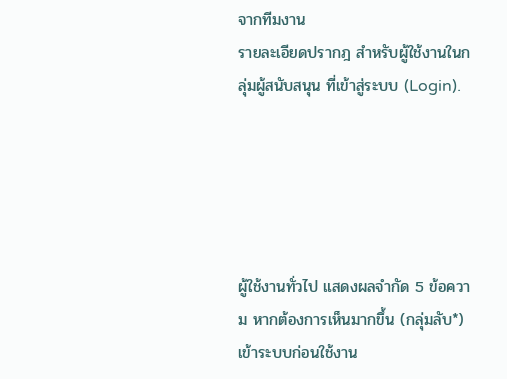จากทีมงาน
รายละเอียดปรากฎ สำหรับผู้ใช้งานในกลุ่มผู้สนับสนุน ที่เข้าสู่ระบบ (Login).





ผู้ใช้งานทั่วไป แสดงผลจำกัด 5 ข้อความ หากต้องการเห็นมากขึ้น (กลุ่มลับ*) เข้าระบบก่อนใช้งาน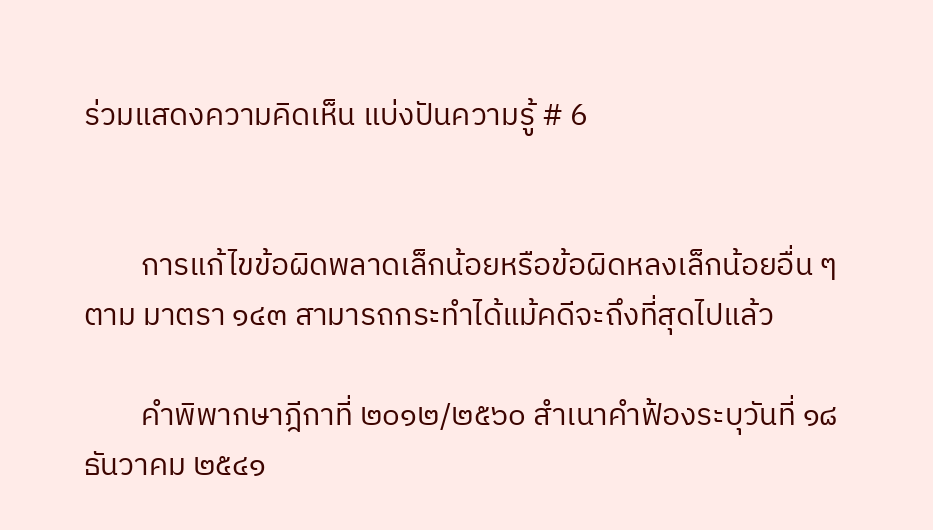ร่วมแสดงความคิดเห็น แบ่งปันความรู้ # 6


        การแก้ไขข้อผิดพลาดเล็กน้อยหรือข้อผิดหลงเล็กน้อยอื่น ๆ ตาม มาตรา ๑๔๓ สามารถกระทำได้แม้คดีจะถึงที่สุดไปแล้ว

        คำพิพากษาฎีกาที่ ๒๐๑๒/๒๕๖๐ สำเนาคำฟ้องระบุวันที่ ๑๘ ธันวาคม ๒๕๔๑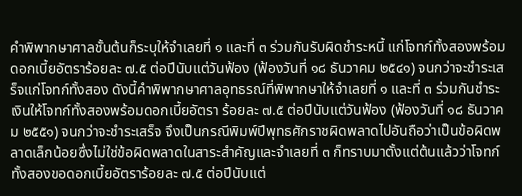คำพิพากษาศาลชั้นต้นก็ระบุให้จำเลยที่ ๑ และที่ ๓ ร่วมกันรับผิดชําระหนี้ แก่โจทก์ทั้งสองพร้อมดอกเบี้ยอัตราร้อยละ ๗.๕ ต่อปีนับแต่วันฟ้อง (ฟ้องวันที่ ๑๘ ธันวาคม ๒๕๔๑) จนกว่าจะชําระเสร็จแก่โจทก์ทั้งสอง ดังนี้คำพิพากษาศาลอุทธรณ์ที่พิพากษาให้จำเลยที่ ๑ และที่ ๓ ร่วมกันชําระเงินให้โจทก์ทั้งสองพร้อมดอกเบี้ยอัตรา ร้อยละ ๗.๕ ต่อปีนับแต่วันฟ้อง (ฟ้องวันที่ ๑๘ ธันวาคม ๒๕๕๑) จนกว่าจะชําระเสร็จ จึงเป็นกรณีพิมพ์ปีพุทธศักราชผิดพลาดไปอันถือว่าเป็นข้อผิดพลาดเล็กน้อยซึ่งไม่ใช่ข้อผิดพลาดในสาระสำคัญและจำเลยที่ ๓ ก็ทราบมาตั้งแต่ต้นแล้วว่าโจทก์ทั้งสองขอดอกเบี้ยอัตราร้อยละ ๗.๕ ต่อปีนับแต่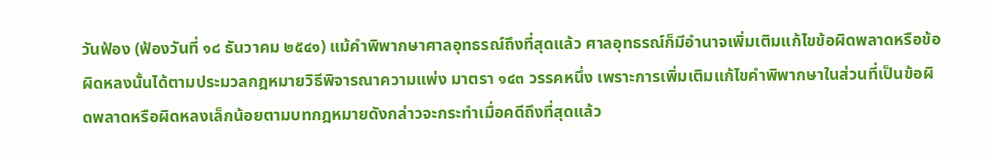วันฟ้อง (ฟ้องวันที่ ๑๘ ธันวาคม ๒๕๔๑) แม้คำพิพากษาศาลอุทธรณ์ถึงที่สุดแล้ว ศาลอุทธรณ์ก็มีอำนาจเพิ่มเติมแก้ไขข้อผิดพลาดหรือข้อผิดหลงนั้นได้ตามประมวลกฎหมายวิธีพิจารณาความแพ่ง มาตรา ๑๔๓ วรรคหนึ่ง เพราะการเพิ่มเติมแก้ไขคำพิพากษาในส่วนที่เป็นข้อผิดพลาดหรือผิดหลงเล็กน้อยตามบทกฎหมายดังกล่าวจะกระทำเมื่อคดีถึงที่สุดแล้ว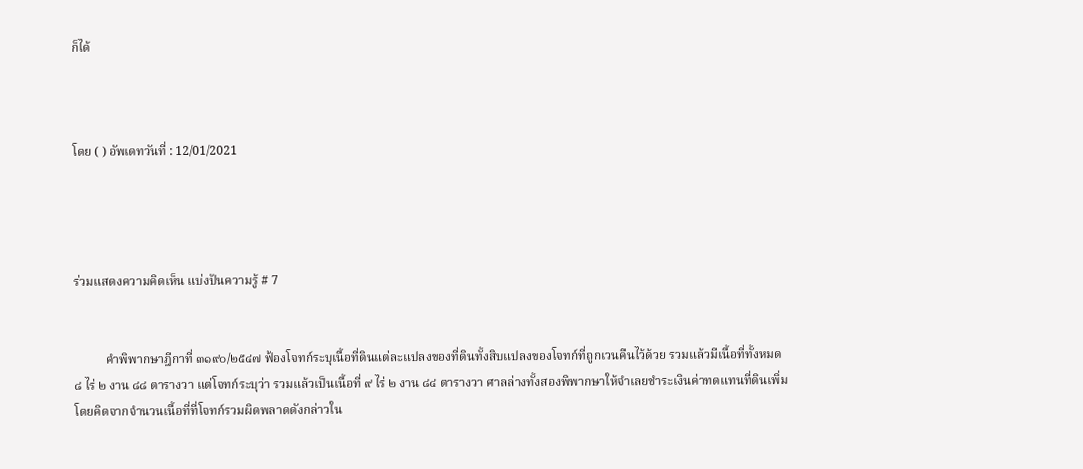ก็ได้



โดย ( ) อัพเดทวันที่ : 12/01/2021




ร่วมแสดงความคิดเห็น แบ่งปันความรู้ # 7


          คำพิพากษาฎีกาที่ ๓๑๙๐/๒๕๔๗ ฟ้องโจทก์ระบุเนื้อที่ดินแต่ละแปลงของที่ดินทั้งสิบแปลงของโจทก์ที่ถูกเวนคืนไว้ด้วย รวมแล้วมีเนื้อที่ทั้งหมด ๘ ไร่ ๒ งาน ๘๘ ตารางวา แต่โจทก์ระบุว่า รวมแล้วเป็นเนื้อที่ ๙ ไร่ ๒ งาน ๘๔ ตารางวา ศาลล่างทั้งสองพิพากษาให้จำเลยชําระเงินค่าทดแทนที่ดินเพิ่มโดยคิดจากจำนวนเนื้อที่ที่โจทก์รวมผิดพลาดดังกล่าวใน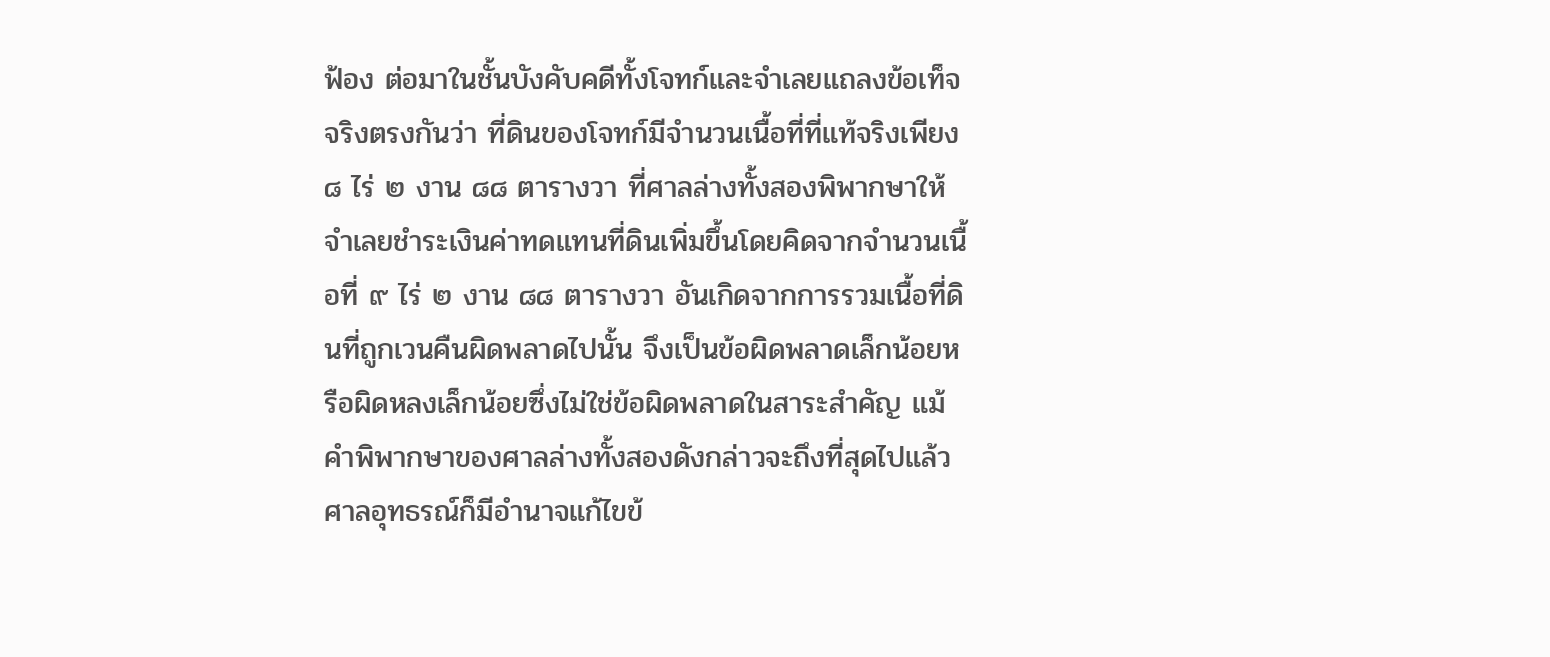ฟ้อง ต่อมาในชั้นบังคับคดีทั้งโจทก์และจำเลยแถลงข้อเท็จจริงตรงกันว่า ที่ดินของโจทก์มีจำนวนเนื้อที่ที่แท้จริงเพียง ๘ ไร่ ๒ งาน ๘๘ ตารางวา ที่ศาลล่างทั้งสองพิพากษาให้จำเลยชําระเงินค่าทดแทนที่ดินเพิ่มขึ้นโดยคิดจากจำนวนเนื้อที่ ๙ ไร่ ๒ งาน ๘๘ ตารางวา อันเกิดจากการรวมเนื้อที่ดินที่ถูกเวนคืนผิดพลาดไปนั้น จึงเป็นข้อผิดพลาดเล็กน้อยหรือผิดหลงเล็กน้อยซึ่งไม่ใช่ข้อผิดพลาดในสาระสำคัญ แม้คำพิพากษาของศาลล่างทั้งสองดังกล่าวจะถึงที่สุดไปแล้ว ศาลอุทธรณ์ก็มีอำนาจแก้ไขข้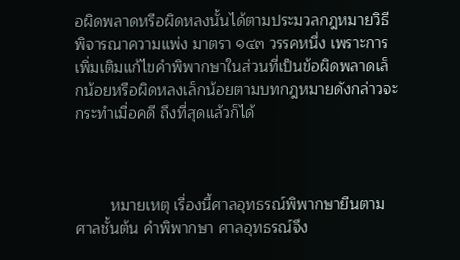อผิดพลาดหรือผิดหลงนั้นได้ตามประมวลกฎหมายวิธีพิจารณาความแพ่ง มาตรา ๑๔๓ วรรคหนึ่ง เพราะการเพิ่มเติมแก้ไขคำพิพากษาในส่วนที่เป็นข้อผิดพลาดเล็กน้อยหรือผิดหลงเล็กน้อยตามบทกฎหมายดังกล่าวจะกระทำเมื่อคดี ถึงที่สุดแล้วก็ได้



        หมายเหตุ เรื่องนี้ศาลอุทธรณ์พิพากษายืนตามศาลชั้นต้น คำพิพากษา ศาลอุทธรณ์จึง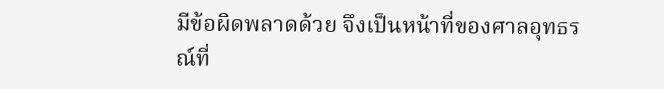มีข้อผิดพลาดด้วย จึงเป็นหน้าที่ของศาลอุทธรณ์ที่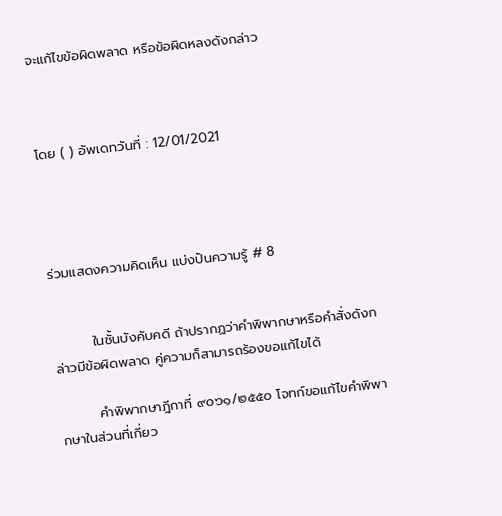จะแก้ไขข้อผิดพลาด หรือข้อผิดหลงดังกล่าว



โดย ( ) อัพเดทวันที่ : 12/01/2021




ร่วมแสดงความคิดเห็น แบ่งปันความรู้ # 8


        ในชั้นบังคับคดี ถ้าปรากฏว่าคำพิพากษาหรือคำสั่งดังกล่าวมีข้อผิดพลาด คู่ความก็สามารถร้องขอแก้ไขได้

        คำพิพากษาฎีกาที่ ๙๐๖๑/๒๕๕๐ โจทก์ขอแก้ไขคำพิพากษาในส่วนที่เกี่ยว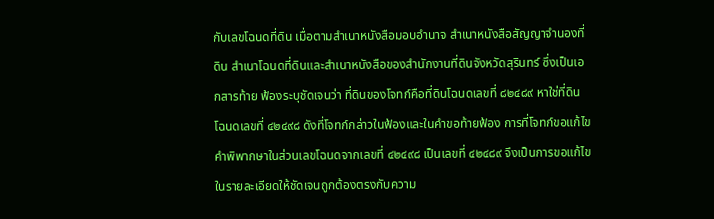กับเลขโฉนดที่ดิน เมื่อตามสำเนาหนังสือมอบอำนาจ สำเนาหนังสือสัญญาจำนองที่ดิน สำเนาโฉนดที่ดินและสำเนาหนังสือของสำนักงานที่ดินจังหวัดสุรินทร์ ซึ่งเป็นเอกสารท้าย ฟ้องระบุชัดเจนว่า ที่ดินของโจทก์คือที่ดินโฉนดเลขที่ ๘๒๔๘๙ หาใช่ที่ดินโฉนดเลขที่ ๔๒๔๙๘ ดังที่โจทก์กล่าวในฟ้องและในคำขอท้ายฟ้อง การที่โจทก์ขอแก้ไขคำพิพากษาในส่วนเลขโฉนดจากเลขที่ ๔๒๔๙๘ เป็นเลขที่ ๔๒๔๘๙ จึงเป็นการขอแก้ไขในรายละเอียดให้ชัดเจนถูกต้องตรงกับความ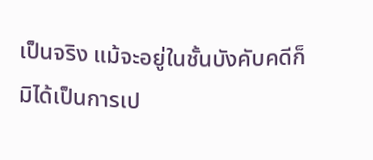เป็นจริง แม้จะอยู่ในชั้นบังคับคดีก็มิได้เป็นการเป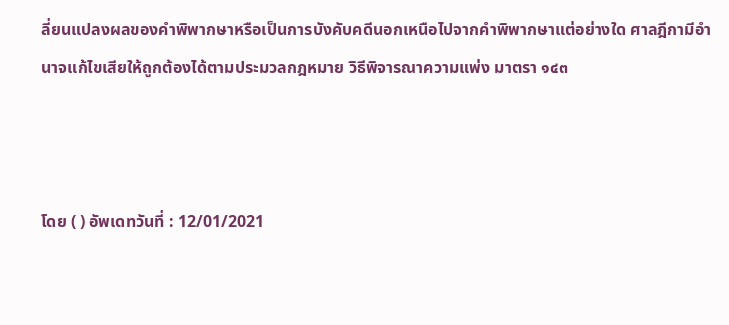ลี่ยนแปลงผลของคำพิพากษาหรือเป็นการบังคับคดีนอกเหนือไปจากคำพิพากษาแต่อย่างใด ศาลฎีกามีอำนาจแก้ไขเสียให้ถูกต้องได้ตามประมวลกฎหมาย วิธีพิจารณาความแพ่ง มาตรา ๑๔๓



โดย ( ) อัพเดทวันที่ : 12/01/2021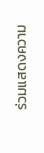ร่วมแสดงความ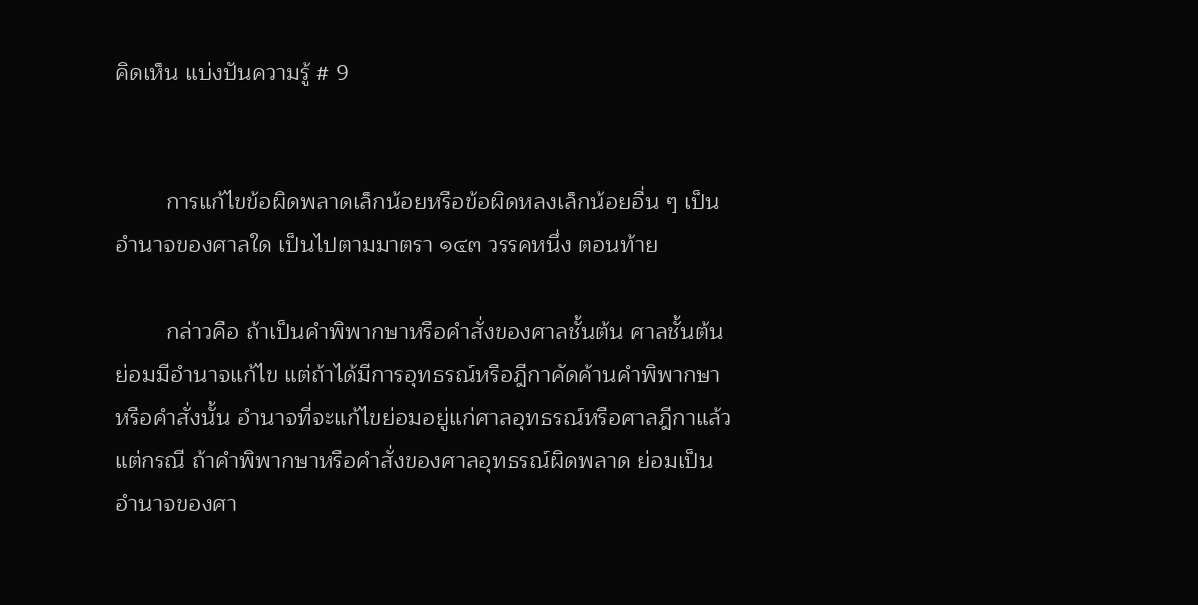คิดเห็น แบ่งปันความรู้ # 9


        การแก้ไขข้อผิดพลาดเล็กน้อยหรือข้อผิดหลงเล็กน้อยอื่น ๆ เป็น อำนาจของศาลใด เป็นไปตามมาตรา ๑๔๓ วรรคหนึ่ง ตอนท้าย

        กล่าวคือ ถ้าเป็นคำพิพากษาหรือคำสั่งของศาลชั้นต้น ศาลชั้นต้นย่อมมีอำนาจแก้ไข แต่ถ้าได้มีการอุทธรณ์หรือฎีกาคัดค้านคำพิพากษาหรือคำสั่งนั้น อำนาจที่จะแก้ไขย่อมอยู่แก่ศาลอุทธรณ์หรือศาลฎีกาแล้วแต่กรณี ถ้าคำพิพากษาหรือคำสั่งของศาลอุทธรณ์ผิดพลาด ย่อมเป็นอำนาจของศา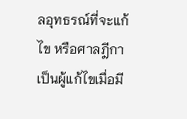ลอุทธรณ์ที่จะแก้ไข หรือศาลฎีกาเป็นผู้แก้ไขเมื่อมี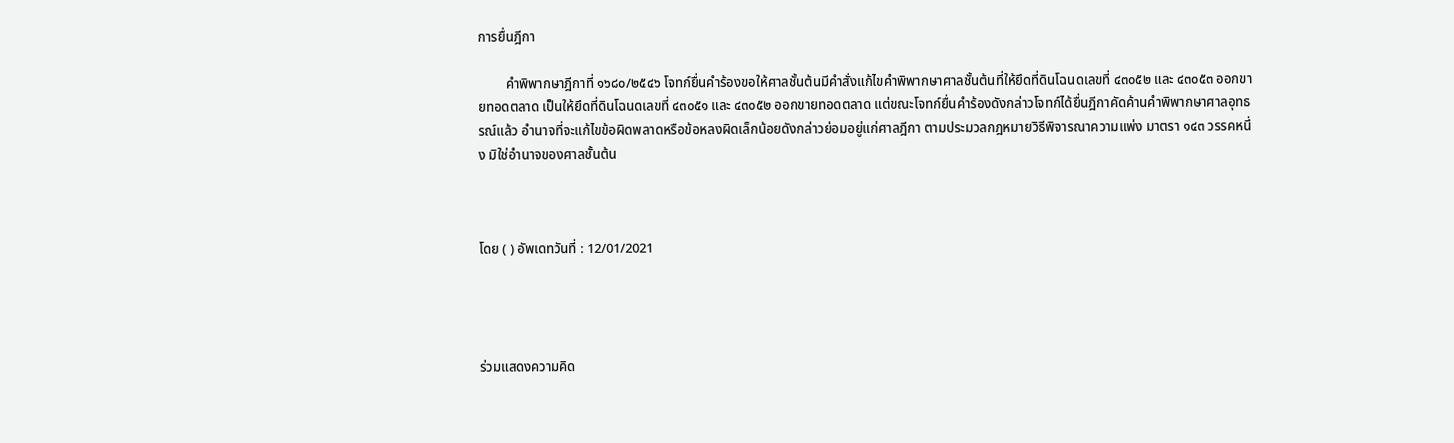การยื่นฎีกา

        คำพิพากษาฎีกาที่ ๑๖๘๐/๒๕๔๖ โจทก์ยื่นคำร้องขอให้ศาลชั้นต้นมีคำสั่งแก้ไขคำพิพากษาศาลชั้นต้นที่ให้ยึดที่ดินโฉนดเลขที่ ๔๓๐๕๒ และ ๔๓๐๕๓ ออกขายทอดตลาด เป็นให้ยึดที่ดินโฉนดเลขที่ ๔๓๐๕๑ และ ๔๓๐๕๒ ออกขายทอดตลาด แต่ขณะโจทก์ยื่นคำร้องดังกล่าวโจทก์ได้ยื่นฎีกาคัดค้านคำพิพากษาศาลอุทธรณ์แล้ว อำนาจที่จะแก้ไขข้อผิดพลาดหรือข้อหลงผิดเล็กน้อยดังกล่าวย่อมอยู่แก่ศาลฎีกา ตามประมวลกฎหมายวิธีพิจารณาความแพ่ง มาตรา ๑๔๓ วรรคหนึ่ง มิใช่อำนาจของศาลชั้นต้น



โดย ( ) อัพเดทวันที่ : 12/01/2021




ร่วมแสดงความคิด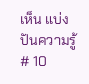เห็น แบ่งปันความรู้ # 10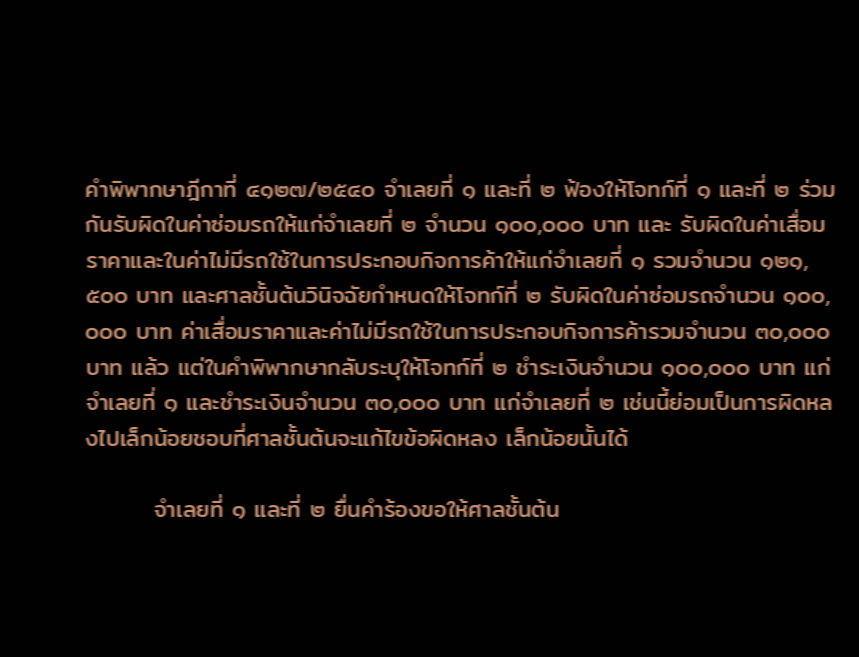คำพิพากษาฎีกาที่ ๔๑๒๗/๒๕๔๐ จำเลยที่ ๑ และที่ ๒ ฟ้องให้โจทก์ที่ ๑ และที่ ๒ ร่วมกันรับผิดในค่าซ่อมรถให้แก่จำเลยที่ ๒ จำนวน ๑๐๐,๐๐๐ บาท และ รับผิดในค่าเสื่อมราคาและในค่าไม่มีรถใช้ในการประกอบกิจการค้าให้แก่จำเลยที่ ๑ รวมจำนวน ๑๒๑,๕๐๐ บาท และศาลชั้นต้นวินิจฉัยกำหนดให้โจทก์ที่ ๒ รับผิดในค่าซ่อมรถจำนวน ๑๐๐,๐๐๐ บาท ค่าเสื่อมราคาและค่าไม่มีรถใช้ในการประกอบกิจการค้ารวมจำนวน ๓๐,๐๐๐ บาท แล้ว แต่ในคำพิพากษากลับระบุให้โจทก์ที่ ๒ ชําระเงินจำนวน ๑๐๐,๐๐๐ บาท แก่จำเลยที่ ๑ และชําระเงินจำนวน ๓๐,๐๐๐ บาท แก่จำเลยที่ ๒ เช่นนี้ย่อมเป็นการผิดหลงไปเล็กน้อยชอบที่ศาลชั้นต้นจะแก้ไขข้อผิดหลง เล็กน้อยนั้นได้

        จำเลยที่ ๑ และที่ ๒ ยื่นคำร้องขอให้ศาลชั้นต้น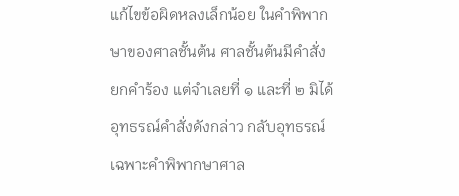แก้ไขข้อผิดหลงเล็กน้อย ในคำพิพากษาของศาลชั้นต้น ศาลชั้นต้นมีคำสั่งยกคำร้อง แต่จำเลยที่ ๑ และที่ ๒ มิได้อุทธรณ์คำสั่งดังกล่าว กลับอุทธรณ์เฉพาะคำพิพากษาศาล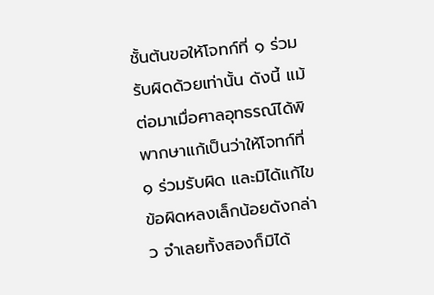ชั้นต้นขอให้โจทก์ที่ ๑ ร่วมรับผิดด้วยเท่านั้น ดังนี้ แม้ต่อมาเมื่อศาลอุทธรณ์ได้พิพากษาแก้เป็นว่าให้โจทก์ที่ ๑ ร่วมรับผิด และมิได้แก้ไขข้อผิดหลงเล็กน้อยดังกล่าว จำเลยทั้งสองก็มิได้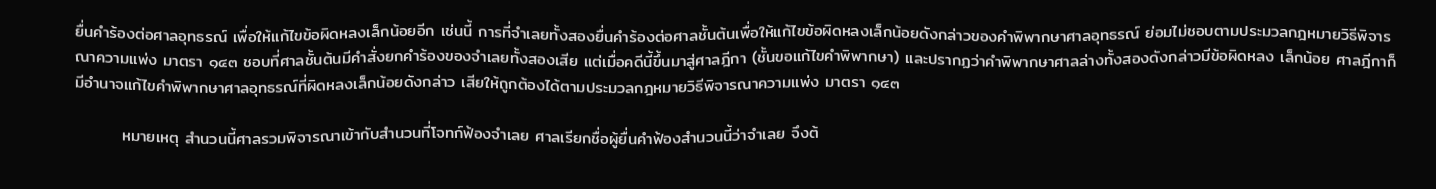ยื่นคำร้องต่อศาลอุทธรณ์ เพื่อให้แก้ไขข้อผิดหลงเล็กน้อยอีก เช่นนี้ การที่จำเลยทั้งสองยื่นคำร้องต่อศาลชั้นต้นเพื่อให้แก้ไขข้อผิดหลงเล็กน้อยดังกล่าวของคำพิพากษาศาลอุทธรณ์ ย่อมไม่ชอบตามประมวลกฎหมายวิธีพิจารณาความแพ่ง มาตรา ๑๔๓ ชอบที่ศาลชั้นต้นมีคำสั่งยกคำร้องของจำเลยทั้งสองเสีย แต่เมื่อคดีนี้ขึ้นมาสู่ศาลฎีกา (ชั้นขอแก้ไขคำพิพากษา) และปรากฏว่าคำพิพากษาศาลล่างทั้งสองดังกล่าวมีข้อผิดหลง เล็กน้อย ศาลฎีกาก็มีอำนาจแก้ไขคำพิพากษาศาลอุทธรณ์ที่ผิดหลงเล็กน้อยดังกล่าว เสียให้ถูกต้องได้ตามประมวลกฎหมายวิธีพิจารณาความแพ่ง มาตรา ๑๔๓

        หมายเหตุ สำนวนนี้ศาลรวมพิจารณาเข้ากับสำนวนที่โจทก์ฟ้องจำเลย ศาลเรียกชื่อผู้ยื่นคำฟ้องสำนวนนี้ว่าจำเลย จึงต้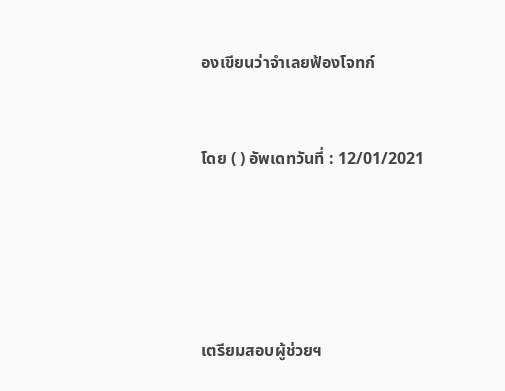องเขียนว่าจำเลยฟ้องโจทก์



โดย ( ) อัพเดทวันที่ : 12/01/2021







เตรียมสอบผู้ช่วยฯ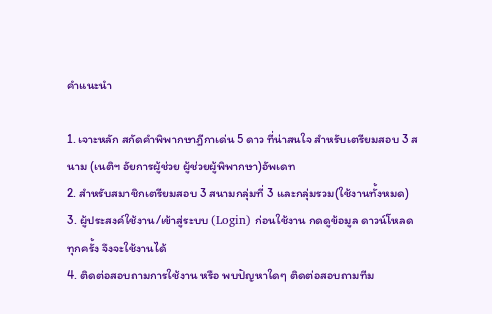คำแนะนำ

1. เจาะหลัก สกัดคำพิพากษาฎีกาเด่น 5 ดาว ที่น่าสนใจ สำหรับเตรียมสอบ 3 สนาม (เนติฯ อัยการผู้ช่วย ผู้ช่วยผู้พิพากษา)อัพเดท
2. สำหรับสมาชิกเตรียมสอบ 3 สนามกลุ่มที่ 3 และกลุ่มรวม(ใช้งานทั้งหมด)
3. ผู้ประสงค์ใช้งาน/เข้าสู่ระบบ (Login) ก่อนใช้งาน กดดูข้อมูล ดาวน์โหลด ทุกครั้ง จึงจะใช้งานได้
4. ติดต่อสอบถามการใช้งาน หรือ พบปัญหาใดๆ ติดต่อสอบถามทีม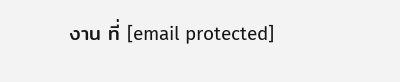งาน ที่ [email protected]